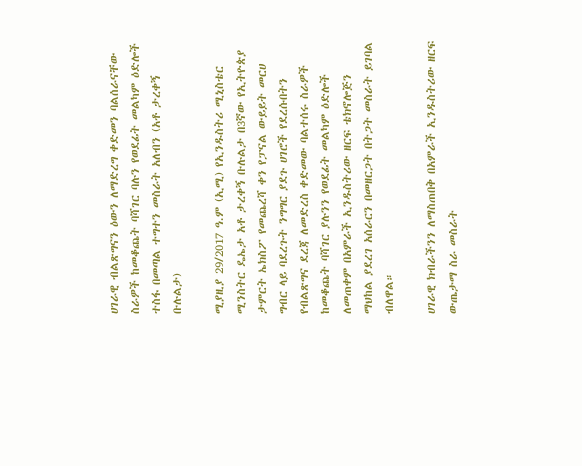ሀገራዊ ብልጽግናን ዕውን ለማድረግ ቀድመን ባልሰራናቸው ስራዎች ከመቆጨት ባሻገር ባሉን የወደፊት መልካም ዕድሎች ተስፋ በመጣል ተግተን መስራት አለብን (አቶ ታረቀኝ ቡሉልታ)

ሚያዚያ 29/2017 ዓ.ም (ኢሚ) የኢንዱስትሪ ሚኒስቴር ሚንስትር ዴኤታ አቶ ታረቀኝ ቡሉልታ በ3ኛው የኢትዮጵያ ታምርት ኤክስፖ የመጨረሻ ቀን የፓናል ውይይት መርሀ ግብር ላይ ባደረጉት ንግግር ያደጉ ሀገሮች የደረሱበትን የብልጽግና ደረጃ ለመድረስ ቀድመው ባልተሰሩ ስራዎች ከመቆጨት ባሻገር ያሉንን የወደፊት መልካም ዕድሎች ለመጠቀም በአምራች ኢንዱስትሪው ዘርፍ ቴክኖሎጅን ማህከል ያደረገ አሰራርን በመዘርጋት በትጋት መስራት ይገባል ብለዋል።

ሀገራዊ ክብራችንን ለማስጠበቅ በአምራች ኢንዱስትሪው ዘርፍ ውጤታማ ስራ መስራት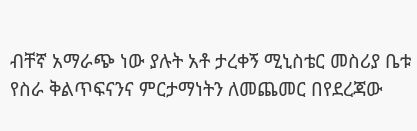ብቸኛ አማራጭ ነው ያሉት አቶ ታረቀኝ ሚኒስቴር መስሪያ ቤቱ የስራ ቅልጥፍናንና ምርታማነትን ለመጨመር በየደረጃው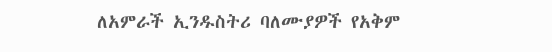ለአምራች ኢንዱስትሪ ባለሙያዎች የአቅም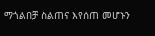ማጎልበቻ ስልጠና እየሰጠ መሆኑን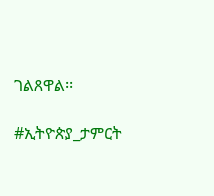ገልጸዋል፡፡

#ኢትዮጵያ_ታምርት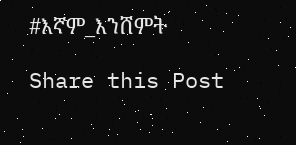#እኛም_እንሸምት

Share this Post